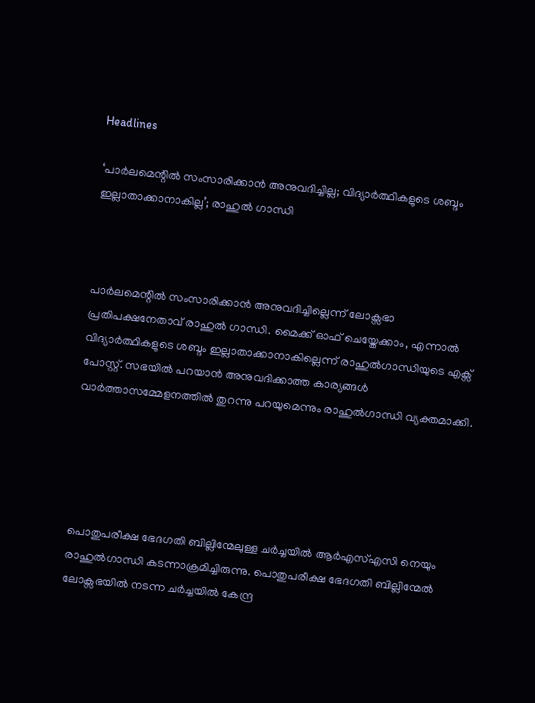Headlines

‘പാർലമെന്റിൽ സംസാരിക്കാൻ അനുവദിച്ചില്ല; വിദ്യാർത്ഥികളുടെ ശബ്ദം ഇല്ലാതാക്കാനാകില്ല’; രാഹുൽ ഗാന്ധി



പാർലമെന്റിൽ സംസാരിക്കാൻ അനുവദിച്ചില്ലെന്ന് ലോക്സഭാ പ്രതിപക്ഷനേതാവ് രാഹുൽ ഗാന്ധി. മൈക്ക് ഓഫ് ചെയ്തേക്കാം, എന്നാൽ വിദ്യാർത്ഥികളുടെ ശബ്ദം ഇല്ലാതാക്കാനാകില്ലെന്ന് രാഹുൽഗാന്ധിയുടെ എക്സ് പോസ്റ്റ്. സഭയിൽ പറയാൻ അനുവദിക്കാത്ത കാര്യങ്ങൾ വാർത്താസമ്മേളനത്തിൽ തുറന്നു പറയുമെന്നും രാഹുൽഗാന്ധി വ്യക്തമാക്കി.





പൊതുപരീക്ഷ ഭേദഗതി ബില്ലിന്മേലുള്ള ചർച്ചയിൽ ആർഎസ്എസി നെയും രാഹുൽഗാന്ധി കടന്നാക്രമിച്ചിരുന്നു. പൊതുപരീക്ഷ ഭേദഗതി ബില്ലിന്മേൽ ലോക്സഭയിൽ നടന്ന ചർച്ചയിൽ കേന്ദ്ര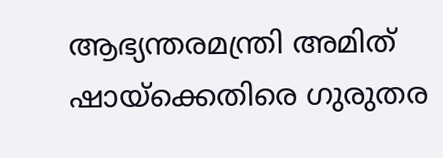ആഭ്യന്തരമന്ത്രി അമിത് ഷായ്ക്കെതിരെ ഗുരുതര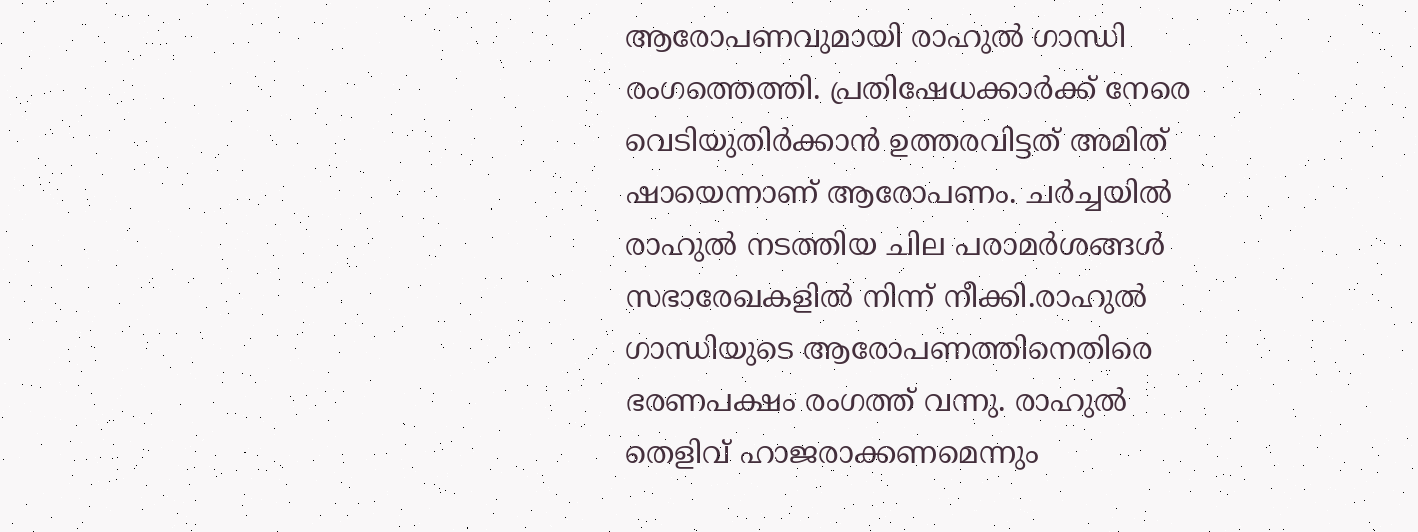ആരോപണവുമായി രാഹുൽ ഗാന്ധി രംഗത്തെത്തി. പ്രതിഷേധക്കാർക്ക് നേരെ വെടിയുതിർക്കാൻ ഉത്തരവിട്ടത് അമിത് ഷായെന്നാണ് ആരോപണം. ചർച്ചയിൽ രാഹുൽ നടത്തിയ ചില പരാമർശങ്ങൾ സഭാരേഖകളിൽ നിന്ന് നീക്കി.രാഹുൽ ഗാന്ധിയുടെ ആരോപണത്തിനെതിരെ ഭരണപക്ഷം രംഗത്ത് വന്നു. രാഹുൽ തെളിവ് ഹാജരാക്കണമെന്നും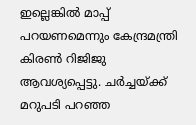ഇല്ലെങ്കിൽ മാപ്പ് പറയണമെന്നും കേന്ദ്രമന്ത്രി കിരൺ റിജിജു ആവശ്യപ്പെട്ടു. ചർച്ചയ്ക്ക് മറുപടി പറഞ്ഞ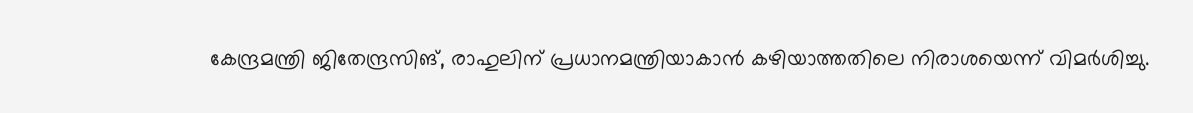കേന്ദ്രമന്ത്രി ജിതേന്ദ്രസിങ്, രാഹുലിന് പ്രധാനമന്ത്രിയാകാൻ കഴിയാത്തതിലെ നിരാശയെന്ന് വിമർശിച്ചു.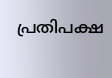പ്രതിപക്ഷ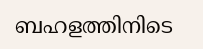ബഹളത്തിനിടെ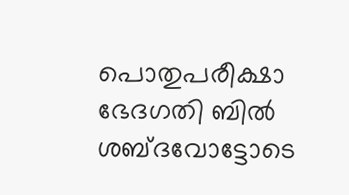പൊതുപരീക്ഷാ ഭേദഗതി ബിൽ ശബ്ദവോട്ടോടെ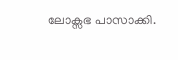ലോക്സഭ പാസാക്കി.